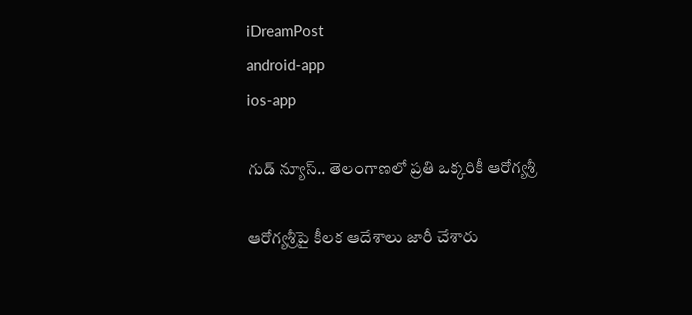iDreamPost
android-app
ios-app

గుడ్ న్యూస్.. తెలంగాణలో ప్రతి ఒక్కరికీ ఆరోగ్యశ్రీ

ఆరోగ్యశ్రీపై కీలక ఆదేశాలు జారీ చేశారు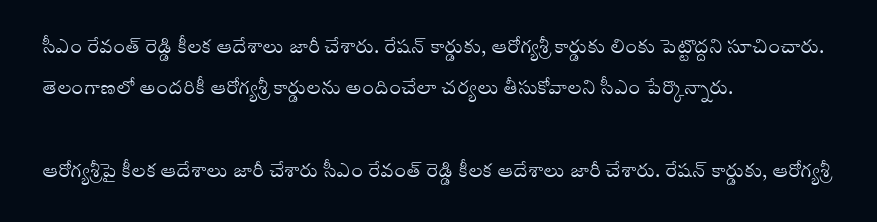సీఎం రేవంత్ రెడ్డి కీలక ఆదేశాలు జారీ చేశారు. రేషన్ కార్డుకు, ఆరోగ్యశ్రీ కార్డుకు లింకు పెట్టొద్దని సూచించారు. తెలంగాణలో అందరికీ ఆరోగ్యశ్రీ కార్డులను అందించేలా చర్యలు తీసుకోవాలని సీఎం పేర్కొన్నారు.

ఆరోగ్యశ్రీపై కీలక ఆదేశాలు జారీ చేశారు సీఎం రేవంత్ రెడ్డి కీలక ఆదేశాలు జారీ చేశారు. రేషన్ కార్డుకు, ఆరోగ్యశ్రీ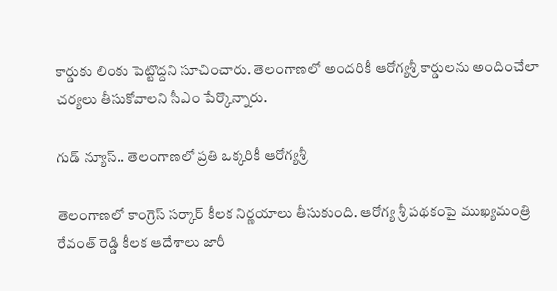కార్డుకు లింకు పెట్టొద్దని సూచించారు. తెలంగాణలో అందరికీ ఆరోగ్యశ్రీ కార్డులను అందించేలా చర్యలు తీసుకోవాలని సీఎం పేర్కొన్నారు.

గుడ్ న్యూస్.. తెలంగాణలో ప్రతి ఒక్కరికీ ఆరోగ్యశ్రీ

తెలంగాణలో కాంగ్రెస్ సర్కార్ కీలక నిర్ణయాలు తీసుకుంది. ఆరోగ్య శ్రీ పథకంపై ముఖ్యమంత్రి రేవంత్ రెడ్డి కీలక ఆదేశాలు జారీ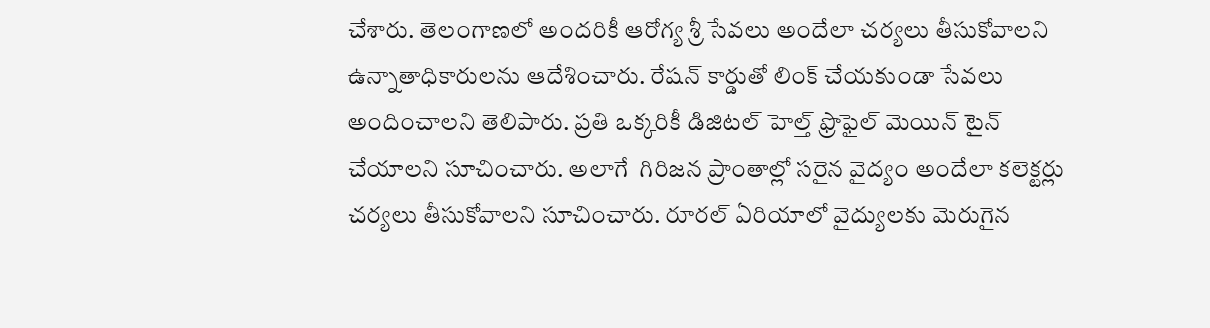చేశారు. తెలంగాణలో అందరికీ ఆరోగ్య శ్రీ సేవలు అందేలా చర్యలు తీసుకోవాలని ఉన్నాతాధికారులను ఆదేశించారు. రేషన్ కార్డుతో లింక్ చేయకుండా సేవలు అందించాలని తెలిపారు. ప్రతి ఒక్కరికీ డిజిటల్ హెల్త్ ఫ్రొఫైల్ మెయిన్ టైన్ చేయాలని సూచించారు. అలాగే  గిరిజన ప్రాంతాల్లో సరైన వైద్యం అందేలా కలెక్టర్లు చర్యలు తీసుకోవాలని సూచించారు. రూరల్ ఏరియాలో వైద్యులకు మెరుగైన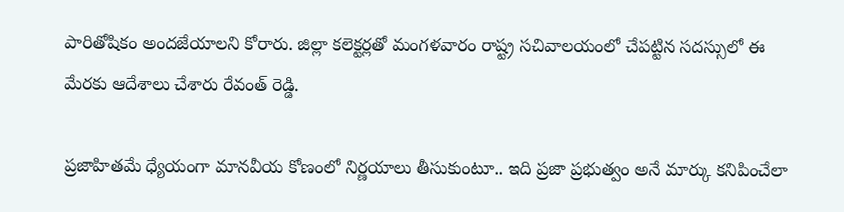పారితోషికం అందజేయాలని కోరారు. జిల్లా కలెక్టర్లతో మంగళవారం రాష్ట్ర సచివాలయంలో చేపట్టిన సదస్సులో ఈ మేరకు ఆదేశాలు చేశారు రేవంత్ రెడ్డి.

ప్రజాహితమే ధ్యేయంగా మానవీయ కోణంలో నిర్ణయాలు తీసుకుంటూ.. ఇది ప్రజా ప్రభుత్వం అనే మార్కు కనిపించేలా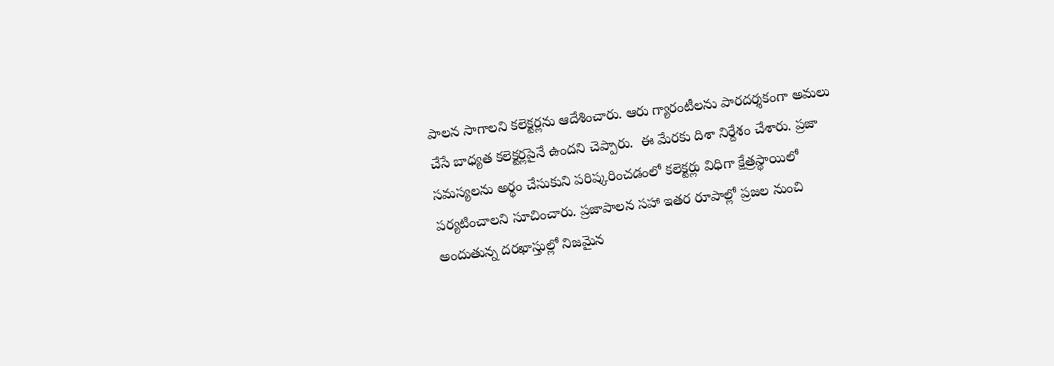పాలన సాగాలని కలెక్టర్లను ఆదేశించారు. ఆరు గ్యారంటీలను పారదర్శకంగా అమలు చేసే బాధ్యత కలెక్టర్లపైనే ఉందని చెప్పారు.  ఈ మేరకు దిశా నిర్దేశం చేశారు. ప్రజా సమస్యలను అర్థం చేసుకుని పరిష్కరించడంలో కలెక్టర్లు విధిగా క్షేత్రస్థాయిలో పర్యటించాలని సూచించారు. ప్రజాపాలన సహా ఇతర రూపాల్లో ప్రజల నుంచి అందుతున్న దరఖాస్తుల్లో నిజమైన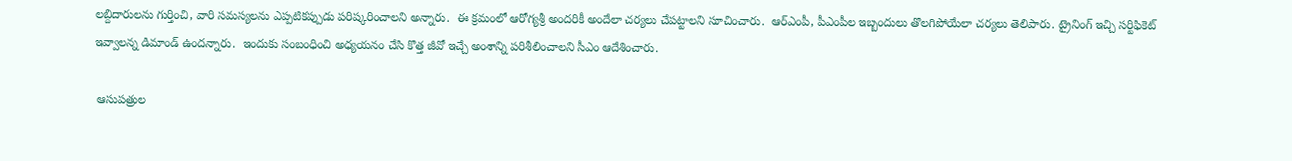లబ్దిదారులను గుర్తించి, వారి సమస్యలను ఎప్పటికప్పుడు పరిష్కరించాలని అన్నారు.  ఈ క్రమంలో ఆరోగ్యశ్రీ అందరికీ అందేలా చర్యలు చేపట్టాలని సూచించారు.  ఆర్ఎంపీ, పీఎంపీల ఇబ్బందులు తొలగిపోయేలా చర్యలు తెలిపారు. ట్రైనింగ్ ఇచ్చి సర్టిఫికెట్ ఇవ్వాలన్న డిమాండ్ ఉందన్నారు.  ఇందుకు సంబంధించి అధ్యయనం చేసి కొత్త జీవో ఇచ్చే అంశాన్ని పరిశీలించాలని సీఎం ఆదేశించారు.

 ఆసుపత్రుల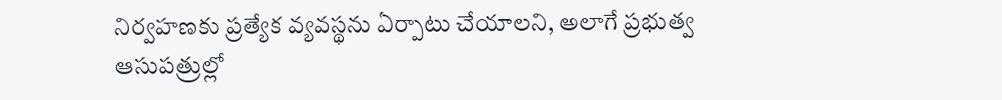నిర్వహణకు ప్రత్యేక వ్యవస్థను ఏర్పాటు చేయాలని, అలాగే ప్రభుత్వ ఆసుపత్రుల్లో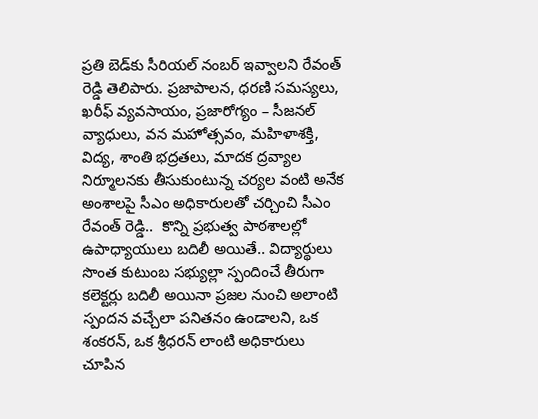ప్రతి బెడ్‌కు సీరియల్ నంబర్ ఇవ్వాలని రేవంత్ రెడ్డి తెలిపారు. ప్రజాపాలన, ధరణి సమస్యలు, ఖరీఫ్ వ్యవసాయం, ప్రజారోగ్యం – సీజనల్ వ్యాధులు, వన మహోత్సవం, మహిళాశక్తి, విద్య, శాంతి భద్రతలు, మాదక ద్రవ్యాల నిర్మూలనకు తీసుకుంటున్న చర్యల వంటి అనేక అంశాలపై సీఎం అధికారులతో చర్చించి సీఎం రేవంత్ రెడ్డి..  కొన్ని ప్రభుత్వ పాఠశాలల్లో ఉపాధ్యాయులు బదిలీ అయితే.. విద్యార్థులు సొంత కుటుంబ సభ్యుల్లా స్పందించే తీరుగా కలెక్టర్లు బదిలీ అయినా ప్రజల నుంచి అలాంటి స్పందన వచ్చేలా పనితనం ఉండాలని, ఒక శంకరన్, ఒక శ్రీధరన్ లాంటి అధికారులు చూపిన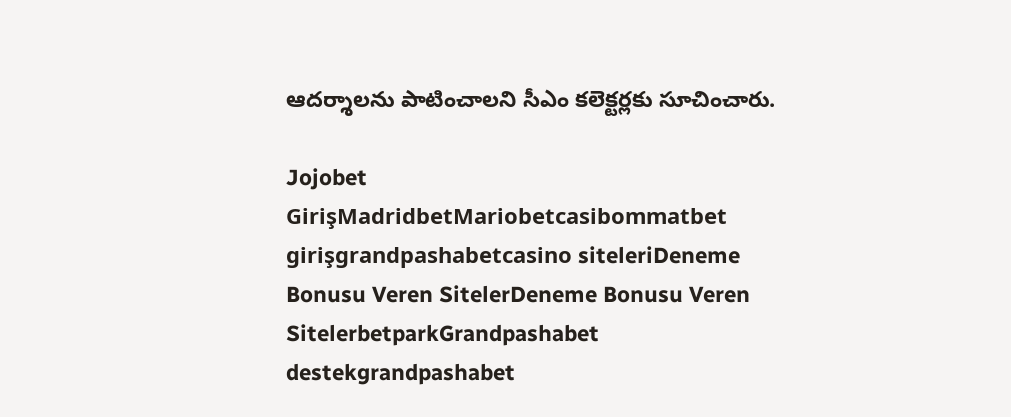ఆదర్శాలను పాటించాలని సీఎం కలెక్టర్లకు సూచించారు.

Jojobet GirişMadridbetMariobetcasibommatbet girişgrandpashabetcasino siteleriDeneme Bonusu Veren SitelerDeneme Bonusu Veren SitelerbetparkGrandpashabet destekgrandpashabet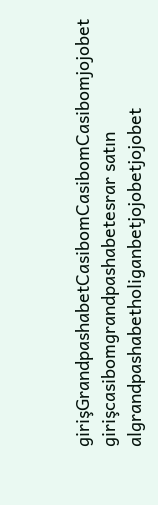girişGrandpashabetCasibomCasibomCasibomjojobet girişcasibomgrandpashabetesrar satın algrandpashabetholiganbetjojobetjojobet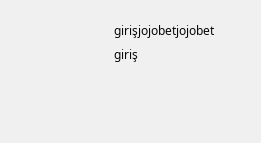girişjojobetjojobet giriş